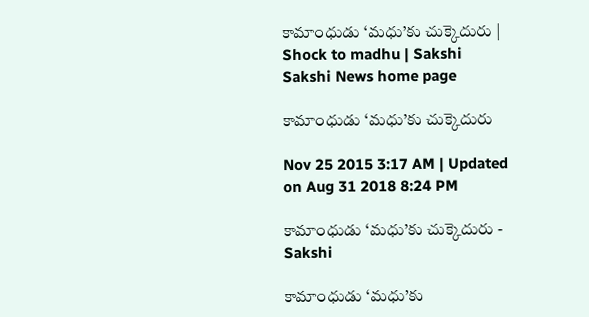కామాంధుడు ‘మధు’కు చుక్కెదురు | Shock to madhu | Sakshi
Sakshi News home page

కామాంధుడు ‘మధు’కు చుక్కెదురు

Nov 25 2015 3:17 AM | Updated on Aug 31 2018 8:24 PM

కామాంధుడు ‘మధు’కు చుక్కెదురు - Sakshi

కామాంధుడు ‘మధు’కు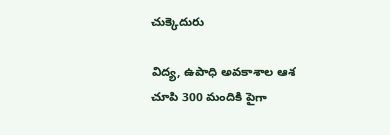చుక్కెదురు

విద్య, ఉపాధి అవకాశాల ఆశ చూపి 300 మందికి పైగా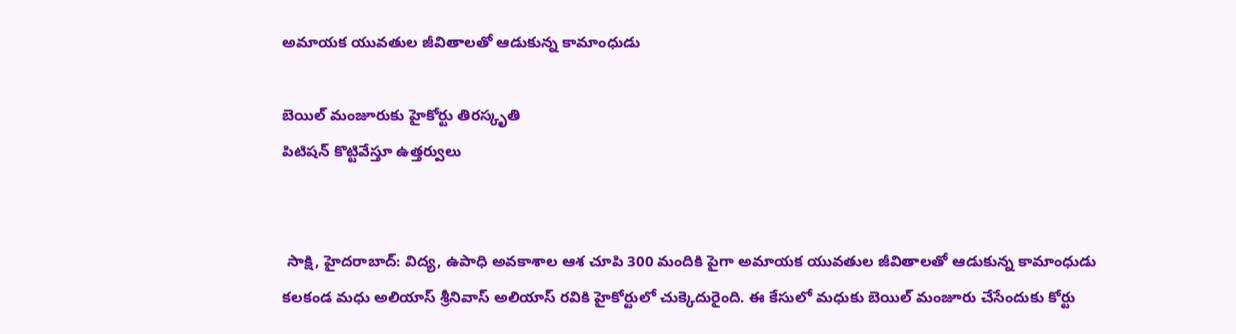అమాయక యువతుల జీవితాలతో ఆడుకున్న కామాంధుడు

బెయిల్ మంజూరుకు హైకోర్టు తిరస్కృతి
పిటిషన్ కొట్టివేస్తూ ఉత్తర్వులు


 సాక్షి, హైదరాబాద్: విద్య, ఉపాధి అవకాశాల ఆశ చూపి 300 మందికి పైగా అమాయక యువతుల జీవితాలతో ఆడుకున్న కామాంధుడు కలకండ మధు అలియాస్ శ్రీనివాస్ అలియాస్ రవికి హైకోర్టులో చుక్కెదురైంది. ఈ కేసులో మధుకు బెయిల్ మంజూరు చేసేందుకు కోర్టు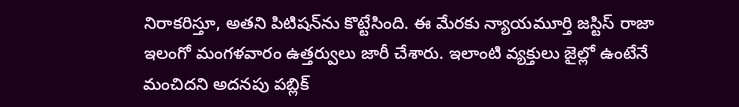నిరాకరిస్తూ, అతని పిటిషన్‌ను కొట్టేసింది. ఈ మేరకు న్యాయమూర్తి జస్టిస్ రాజా ఇలంగో మంగళవారం ఉత్తర్వులు జారీ చేశారు. ఇలాంటి వ్యక్తులు జైల్లో ఉంటేనే మంచిదని అదనపు పబ్లిక్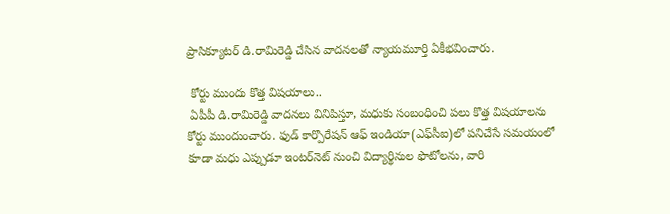ప్రాసిక్యూటర్ డి.రామిరెడ్డి చేసిన వాదనలతో న్యాయమూర్తి ఏకీభవించారు.

 కోర్టు ముందు కొత్త విషయాలు..
 ఏపీపీ డి.రామిరెడ్డి వాదనలు వినిపిస్తూ, మధుకు సంబంధించి పలు కొత్త విషయాలను కోర్టు ముందుంచారు. ఫుడ్ కార్పొరేషన్ ఆఫ్ ఇండియా(ఎఫ్‌సీఐ)లో పనిచేసే సమయంలో కూడా మధు ఎప్పుడూ ఇంటర్‌నెట్ నుంచి విద్యార్థినుల ఫొటోలను, వారి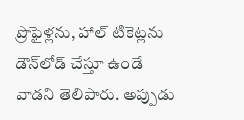ప్రొఫైళ్లను, హాల్ టికెట్లను డౌన్‌లోడ్ చేస్తూ ఉండే వాడని తెలిపారు. అప్పుడు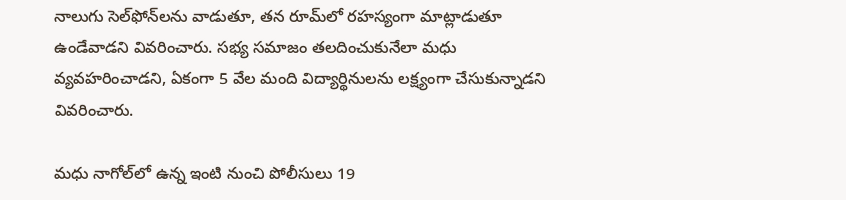నాలుగు సెల్‌ఫోన్‌లను వాడుతూ, తన రూమ్‌లో రహస్యంగా మాట్లాడుతూ ఉండేవాడని వివరించారు. సభ్య సమాజం తలదించుకునేలా మధు వ్యవహరించాడని, ఏకంగా 5 వేల మంది విద్యార్థినులను లక్ష్యంగా చేసుకున్నాడని వివరించారు.

మధు నాగోల్‌లో ఉన్న ఇంటి నుంచి పోలీసులు 19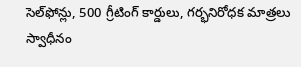సెల్‌ఫోన్లు, 500 గ్రీటింగ్ కార్డులు, గర్భనిరోధక మాత్రలు స్వాధీనం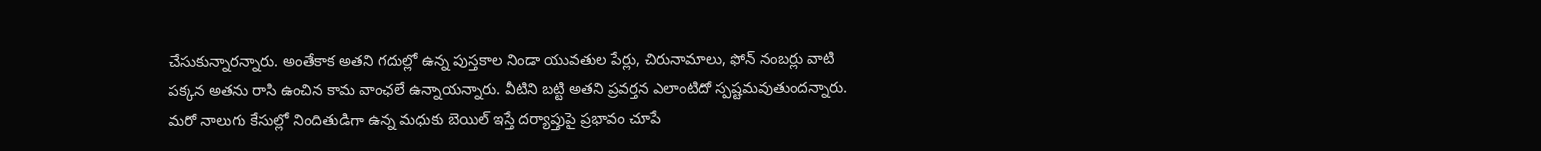చేసుకున్నారన్నారు. అంతేకాక అతని గదుల్లో ఉన్న పుస్తకాల నిండా యువతుల పేర్లు, చిరునామాలు, ఫోన్ నంబర్లు వాటి పక్కన అతను రాసి ఉంచిన కామ వాంఛలే ఉన్నాయన్నారు. వీటిని బట్టి అతని ప్రవర్తన ఎలాంటిదో స్పష్టమవుతుందన్నారు. మరో నాలుగు కేసుల్లో నిందితుడిగా ఉన్న మధుకు బెయిల్ ఇస్తే దర్యాప్తుపై ప్రభావం చూపే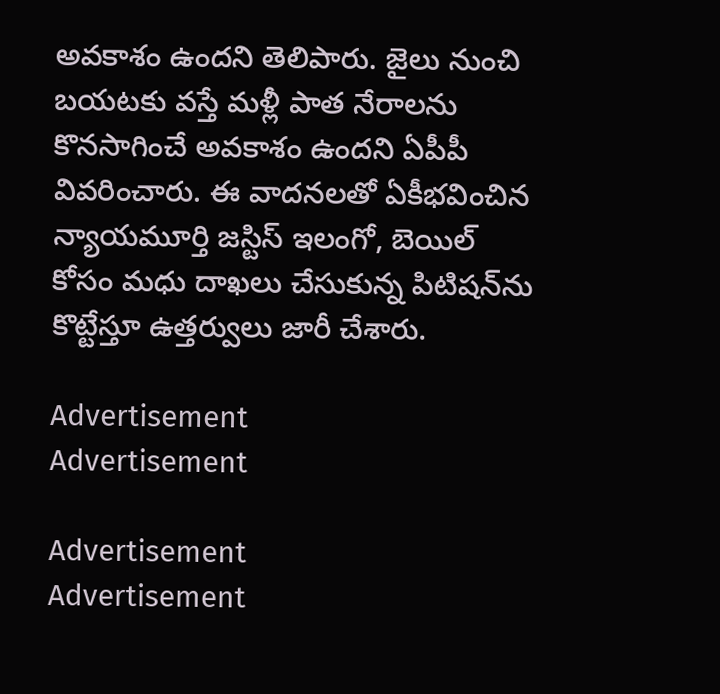అవకాశం ఉందని తెలిపారు. జైలు నుంచి బయటకు వస్తే మళ్లీ పాత నేరాలను కొనసాగించే అవకాశం ఉందని ఏపీపీ వివరించారు. ఈ వాదనలతో ఏకీభవించిన న్యాయమూర్తి జస్టిస్ ఇలంగో, బెయిల్ కోసం మధు దాఖలు చేసుకున్న పిటిషన్‌ను కొట్టేస్తూ ఉత్తర్వులు జారీ చేశారు.

Advertisement
Advertisement

Advertisement
Advertisement